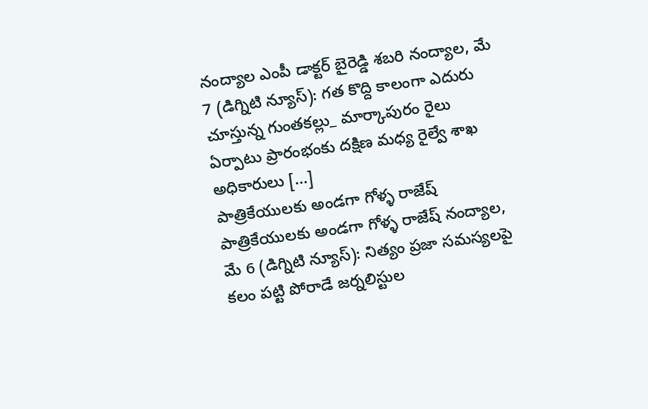నంద్యాల ఎంపీ డాక్టర్ బైరెడ్డి శబరి నంద్యాల, మే 7 (డిగ్నిటి న్యూస్): గత కొద్ది కాలంగా ఎదురు చూస్తున్న గుంతకల్లు_ మార్కాపురం రైలు ఏర్పాటు ప్రారంభంకు దక్షిణ మధ్య రైల్వే శాఖ అధికారులు […]
పాత్రికేయులకు అండగా గోళ్ళ రాజేష్
పాత్రికేయులకు అండగా గోళ్ళ రాజేష్ నంద్యాల, మే 6 (డిగ్నిటి న్యూస్): నిత్యం ప్రజా సమస్యలపై కలం పట్టి పోరాడే జర్నలిస్టుల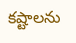కష్టాలను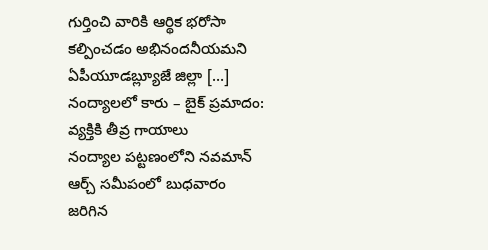గుర్తించి వారికి ఆర్థిక భరోసా కల్పించడం అభినందనీయమని ఏపీయూడబ్ల్యూజే జిల్లా […]
నంద్యాలలో కారు – బైక్ ప్రమాదం: వ్యక్తికి తీవ్ర గాయాలు
నంద్యాల పట్టణంలోని నవమాన్ ఆర్చ్ సమీపంలో బుధవారం జరిగిన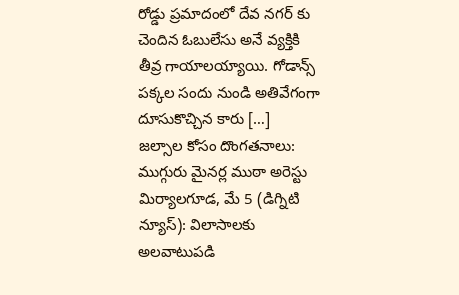రోడ్డు ప్రమాదంలో దేవ నగర్ కు చెందిన ఓబులేసు అనే వ్యక్తికి తీవ్ర గాయాలయ్యాయి. గోడాన్స్ పక్కల సందు నుండి అతివేగంగా దూసుకొచ్చిన కారు […]
జల్సాల కోసం దొంగతనాలు: ముగ్గురు మైనర్ల ముఠా అరెస్టు
మిర్యాలగూడ, మే 5 (డిగ్నిటి న్యూస్): విలాసాలకు అలవాటుపడి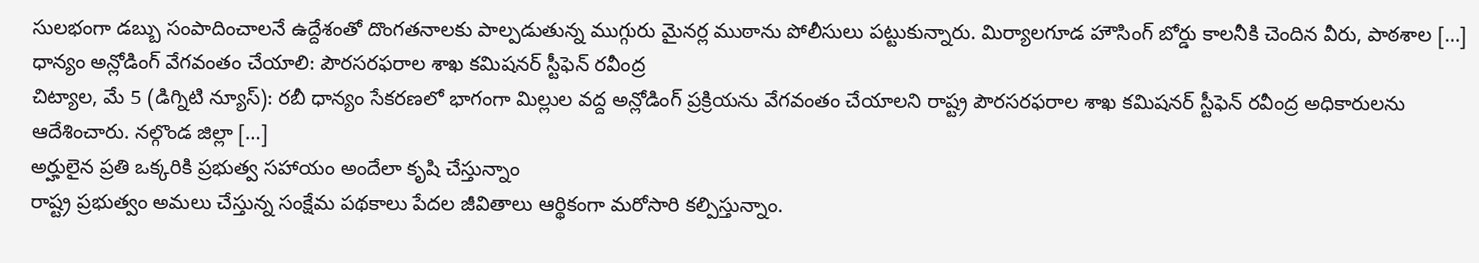సులభంగా డబ్బు సంపాదించాలనే ఉద్దేశంతో దొంగతనాలకు పాల్పడుతున్న ముగ్గురు మైనర్ల ముఠాను పోలీసులు పట్టుకున్నారు. మిర్యాలగూడ హౌసింగ్ బోర్డు కాలనీకి చెందిన వీరు, పాఠశాల […]
ధాన్యం అన్లోడింగ్ వేగవంతం చేయాలి: పౌరసరఫరాల శాఖ కమిషనర్ స్టీఫెన్ రవీంద్ర
చిట్యాల, మే 5 (డిగ్నిటి న్యూస్): రబీ ధాన్యం సేకరణలో భాగంగా మిల్లుల వద్ద అన్లోడింగ్ ప్రక్రియను వేగవంతం చేయాలని రాష్ట్ర పౌరసరఫరాల శాఖ కమిషనర్ స్టీఫెన్ రవీంద్ర అధికారులను ఆదేశించారు. నల్గొండ జిల్లా […]
అర్హులైన ప్రతి ఒక్కరికి ప్రభుత్వ సహాయం అందేలా కృషి చేస్తున్నాం
రాష్ట్ర ప్రభుత్వం అమలు చేస్తున్న సంక్షేమ పథకాలు పేదల జీవితాలు ఆర్థికంగా మరోసారి కల్పిస్తున్నాం.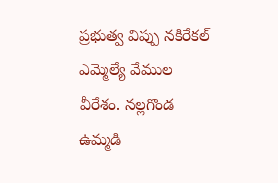ప్రభుత్వ విప్పు నకిరేకల్ ఎమ్మెల్యే వేముల వీరేశం. నల్లగొండ ఉమ్మడి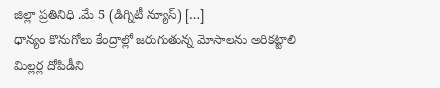జిల్లా ప్రతినిధి .మే 5 (డిగ్నిటీ న్యూస్) […]
ధాన్యం కొనుగోలు కేంద్రాల్లో జరుగుతున్న మోసాలను అరికట్టాలి
మిల్లర్ల దోపిడీని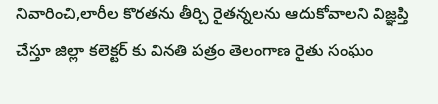నివారించి,లారీల కొరతను తీర్చి రైతన్నలను ఆదుకోవాలని విజ్ఞప్తి చేస్తూ జిల్లా కలెక్టర్ కు వినతి పత్రం తెలంగాణ రైతు సంఘం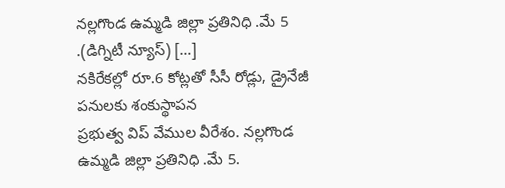నల్లగొండ ఉమ్మడి జిల్లా ప్రతినిధి .మే 5 .(డిగ్నిటీ న్యూస్) […]
నకిరేకల్లో రూ.6 కోట్లతో సీసీ రోడ్లు, డ్రైనేజీ పనులకు శంకుస్థాపన
ప్రభుత్వ విప్ వేముల వీరేశం. నల్లగొండ ఉమ్మడి జిల్లా ప్రతినిధి .మే 5.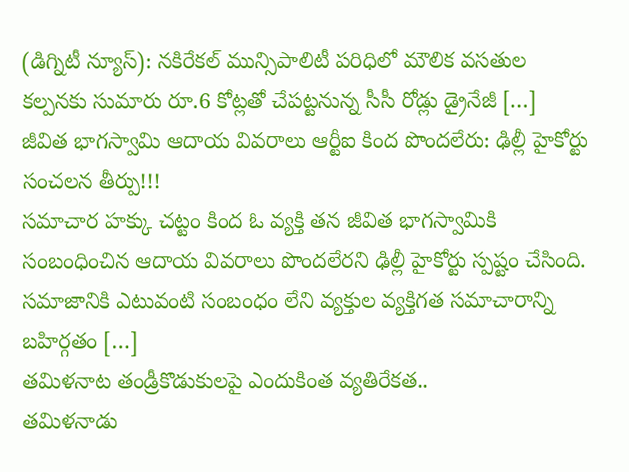(డిగ్నిటీ న్యూస్): నకిరేకల్ మున్సిపాలిటీ పరిధిలో మౌలిక వసతుల కల్పనకు సుమారు రూ.6 కోట్లతో చేపట్టనున్న సీసీ రోడ్లు డ్రైనేజీ […]
జీవిత భాగస్వామి ఆదాయ వివరాలు ఆర్టీఐ కింద పొందలేరు: ఢిల్లీ హైకోర్టు సంచలన తీర్పు!!!
సమాచార హక్కు చట్టం కింద ఓ వ్యక్తి తన జీవిత భాగస్వామికి సంబంధించిన ఆదాయ వివరాలు పొందలేరని ఢిల్లీ హైకోర్టు స్పష్టం చేసింది. సమాజానికి ఎటువంటి సంబంధం లేని వ్యక్తుల వ్యక్తిగత సమాచారాన్ని బహిర్గతం […]
తమిళనాట తండ్రీకొడుకులపై ఎందుకింత వ్యతిరేకత..
తమిళనాడు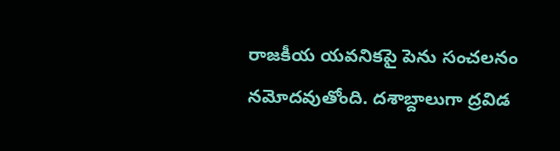రాజకీయ యవనికపై పెను సంచలనం నమోదవుతోంది. దశాబ్దాలుగా ద్రవిడ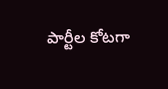పార్టీల కోటగా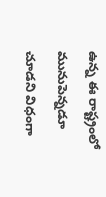ఉన్న ఈ రాష్ట్రంలో మునుపెన్నడూ చూడని విధంగా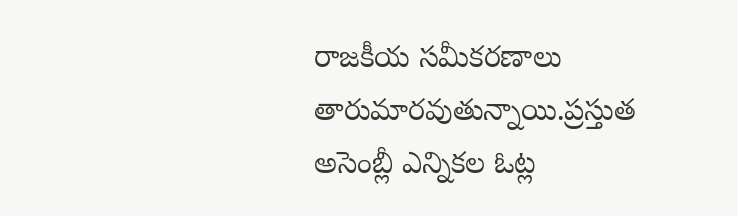రాజకీయ సమీకరణాలు తారుమారవుతున్నాయి.ప్రస్తుత అసెంబ్లీ ఎన్నికల ఓట్ల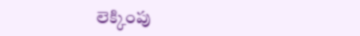లెక్కింపు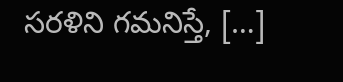సరళిని గమనిస్తే, […]